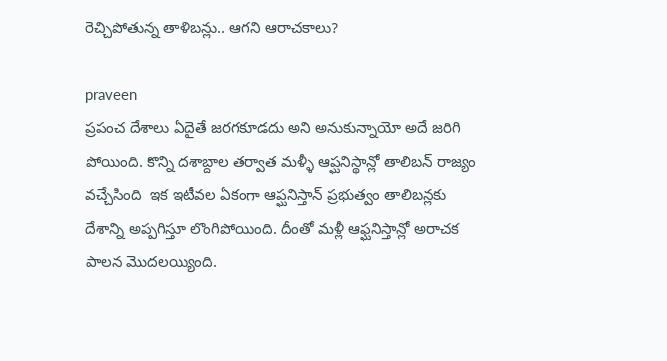రెచ్చిపోతున్న తాళిబన్లు.. ఆగని ఆరాచకాలు?

praveen
ప్రపంచ దేశాలు ఏదైతే జరగకూడదు అని అనుకున్నాయో అదే జరిగి పోయింది. కొన్ని దశాబ్దాల తర్వాత మళ్ళీ ఆప్ఘనిస్థాన్లో తాలిబన్ రాజ్యం వచ్చేసింది  ఇక ఇటీవల ఏకంగా ఆప్ఘనిస్తాన్ ప్రభుత్వం తాలిబన్లకు దేశాన్ని అప్పగిస్తూ లొంగిపోయింది. దీంతో మళ్లీ ఆఫ్ఘనిస్తాన్లో అరాచక పాలన మొదలయ్యింది.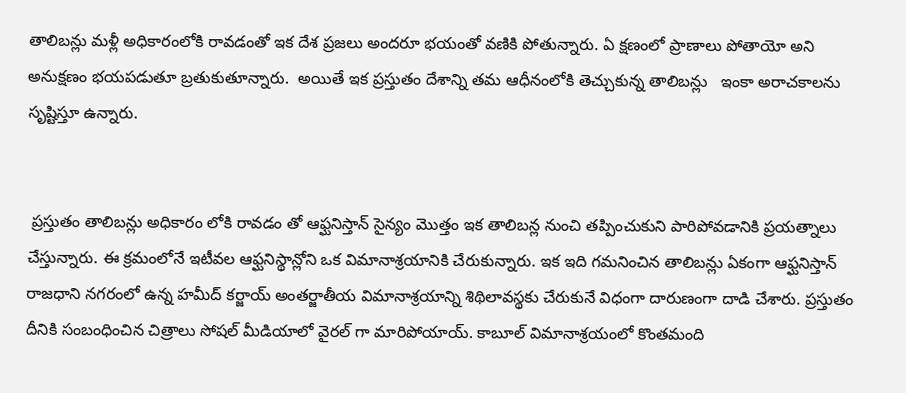తాలిబన్లు మళ్లీ అధికారంలోకి రావడంతో ఇక దేశ ప్రజలు అందరూ భయంతో వణికి పోతున్నారు. ఏ క్షణంలో ప్రాణాలు పోతాయో అని అనుక్షణం భయపడుతూ బ్రతుకుతూన్నారు.  అయితే ఇక ప్రస్తుతం దేశాన్ని తమ ఆధీనంలోకి తెచ్చుకున్న తాలిబన్లు   ఇంకా అరాచకాలను సృష్టిస్తూ ఉన్నారు.


 ప్రస్తుతం తాలిబన్లు అధికారం లోకి రావడం తో ఆఫ్ఘనిస్తాన్ సైన్యం మొత్తం ఇక తాలిబన్ల నుంచి తప్పించుకుని పారిపోవడానికి ప్రయత్నాలు చేస్తున్నారు. ఈ క్రమంలోనే ఇటీవల ఆఫ్ఘనిస్థాన్లోని ఒక విమానాశ్రయానికి చేరుకున్నారు. ఇక ఇది గమనించిన తాలిబన్లు ఏకంగా ఆఫ్ఘనిస్తాన్  రాజధాని నగరంలో ఉన్న హమీద్ కర్జాయ్ అంతర్జాతీయ విమానాశ్రయాన్ని శిథిలావస్థకు చేరుకునే విధంగా దారుణంగా దాడి చేశారు. ప్రస్తుతం దీనికి సంబంధించిన చిత్రాలు సోషల్ మీడియాలో వైరల్ గా మారిపోయాయ్. కాబూల్ విమానాశ్రయంలో కొంతమంది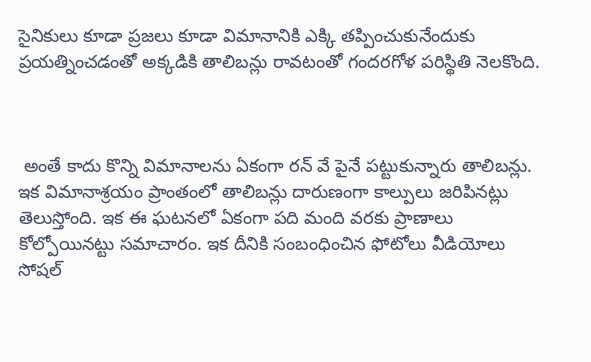సైనికులు కూడా ప్రజలు కూడా విమానానికి ఎక్కి తప్పించుకునేందుకు ప్రయత్నించడంతో అక్కడికి తాలిబన్లు రావటంతో గందరగోళ పరిస్థితి నెలకొంది.



 అంతే కాదు కొన్ని విమానాలను ఏకంగా రన్ వే పైనే పట్టుకున్నారు తాలిబన్లు. ఇక విమానాశ్రయం ప్రాంతంలో తాలిబన్లు దారుణంగా కాల్పులు జరిపినట్లు తెలుస్తోంది. ఇక ఈ ఘటనలో ఏకంగా పది మంది వరకు ప్రాణాలు కోల్పోయినట్టు సమాచారం. ఇక దీనికి సంబంధించిన ఫోటోలు వీడియోలు సోషల్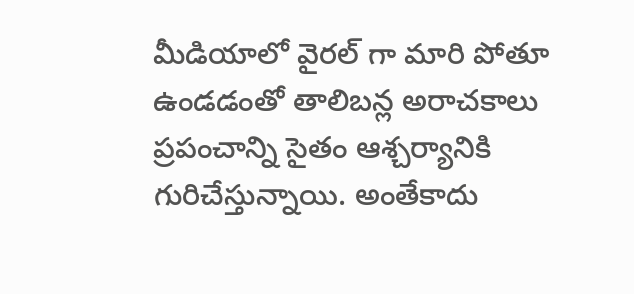మీడియాలో వైరల్ గా మారి పోతూ ఉండడంతో తాలిబన్ల అరాచకాలు ప్రపంచాన్ని సైతం ఆశ్చర్యానికి గురిచేస్తున్నాయి. అంతేకాదు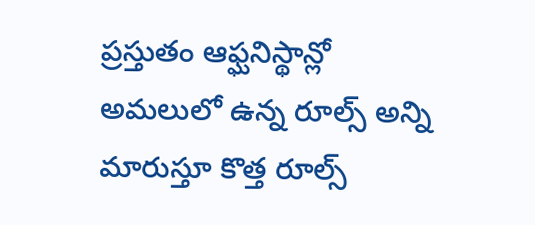ప్రస్తుతం ఆఫ్ఘనిస్థాన్లో అమలులో ఉన్న రూల్స్ అన్ని మారుస్తూ కొత్త రూల్స్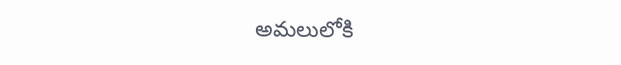అమలులోకి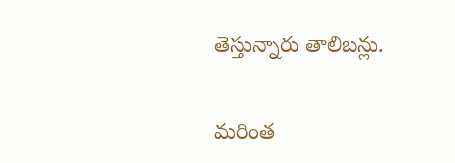తెస్తున్నారు తాలిబన్లు.

మరింత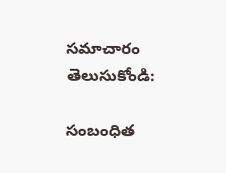సమాచారం తెలుసుకోండి:

సంబంధిత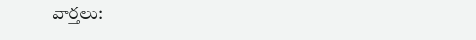వార్తలు: